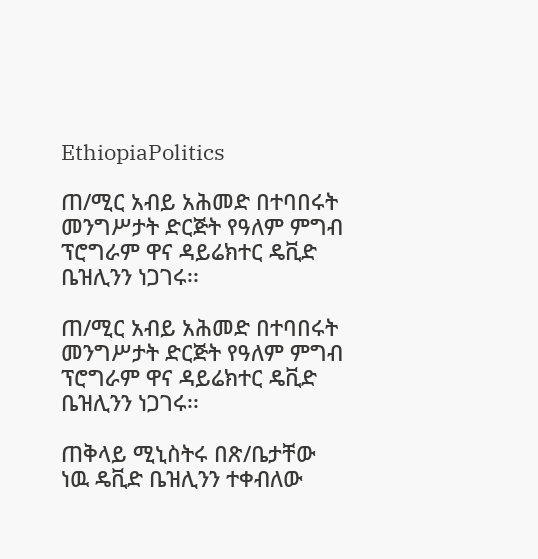EthiopiaPolitics

ጠ/ሚር አብይ አሕመድ በተባበሩት መንግሥታት ድርጅት የዓለም ምግብ ፕሮግራም ዋና ዳይሬክተር ዴቪድ ቤዝሊንን ነጋገሩ፡፡

ጠ/ሚር አብይ አሕመድ በተባበሩት መንግሥታት ድርጅት የዓለም ምግብ ፕሮግራም ዋና ዳይሬክተር ዴቪድ ቤዝሊንን ነጋገሩ፡፡

ጠቅላይ ሚኒስትሩ በጽ/ቤታቸው ነዉ ዴቪድ ቤዝሊንን ተቀብለው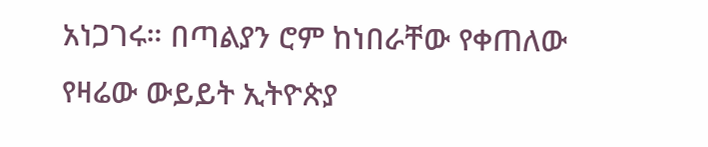አነጋገሩ። በጣልያን ሮም ከነበራቸው የቀጠለው የዛሬው ውይይት ኢትዮጵያ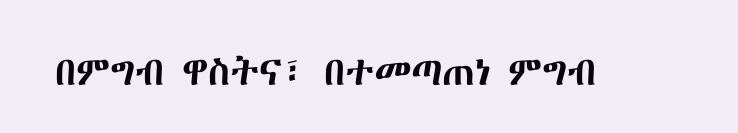በምግብ ዋስትና፣ በተመጣጠነ ምግብ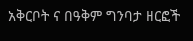አቅርቦት ና በዓቅም ግንባታ ዘርፎች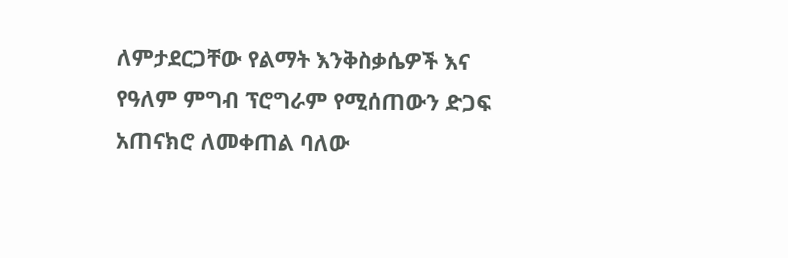ለምታደርጋቸው የልማት እንቅስቃሴዎች እና  የዓለም ምግብ ፕሮግራም የሚሰጠውን ድጋፍ አጠናክሮ ለመቀጠል ባለው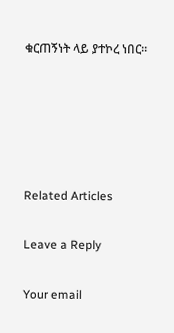ቁርጠኝነት ላይ ያተኮረ ነበር።





Related Articles

Leave a Reply

Your email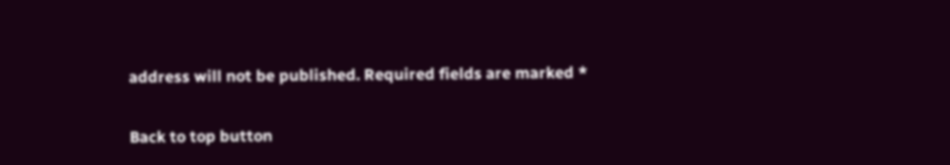address will not be published. Required fields are marked *

Back to top button